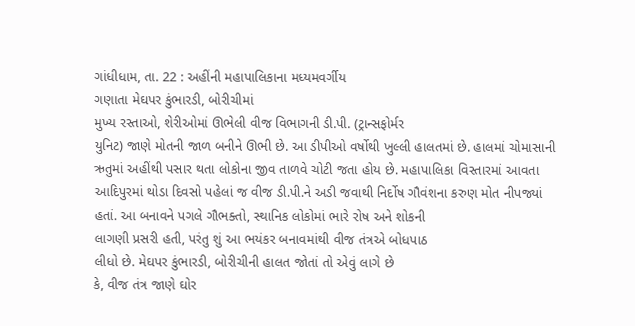ગાંધીધામ, તા. 22 : અહીંની મહાપાલિકાના મધ્યમવર્ગીય
ગણાતા મેઘપર કુંભારડી, બોરીચીમાં
મુખ્ય રસ્તાઓ, શેરીઓમાં ઊભેલી વીજ વિભાગની ડી.પી. (ટ્રાન્સફોર્મર
યુનિટ) જાણે મોતની જાળ બનીને ઊભી છે. આ ડીપીઓ વર્ષોથી ખુલ્લી હાલતમાં છે. હાલમાં ચોમાસાની
ઋતુમાં અહીંથી પસાર થતા લોકોના જીવ તાળવે ચોટી જતા હોય છે. મહાપાલિકા વિસ્તારમાં આવતા
આદિપુરમાં થોડા દિવસો પહેલાં જ વીજ ડી.પી.ને અડી જવાથી નિર્દોષ ગૌવંશના કરુણ મોત નીપજ્યાં
હતાં. આ બનાવને પગલે ગૌભક્તો, સ્થાનિક લોકોમાં ભારે રોષ અને શોકની
લાગણી પ્રસરી હતી, પરંતુ શું આ ભયંકર બનાવમાંથી વીજ તંત્રએ બોધપાઠ
લીધો છે. મેઘપર કુંભારડી, બોરીચીની હાલત જોતાં તો એવું લાગે છે
કે, વીજ તંત્ર જાણે ઘોર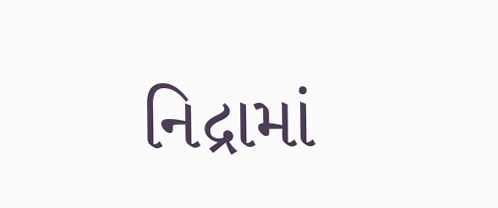નિદ્રામાં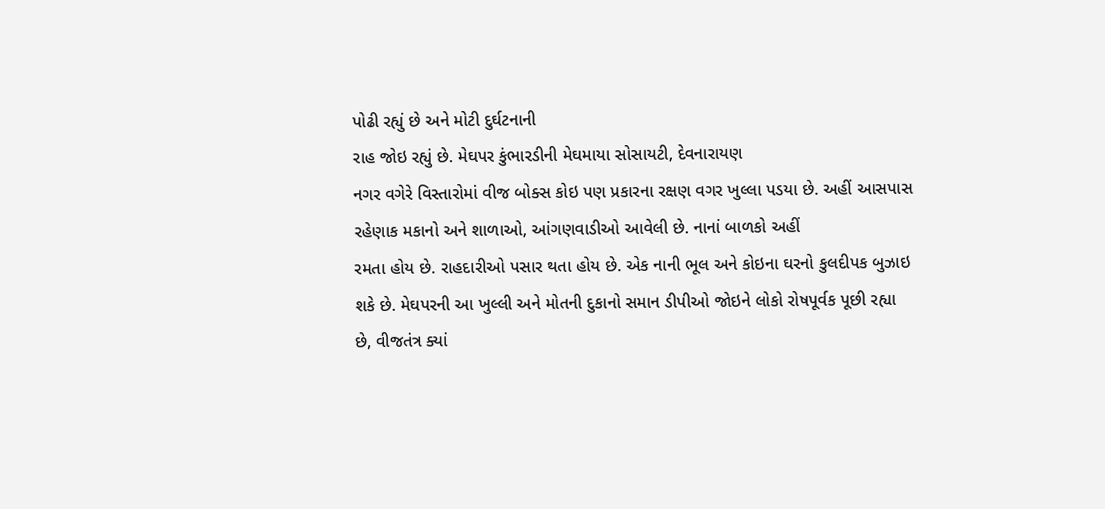પોઢી રહ્યું છે અને મોટી દુર્ઘટનાની
રાહ જોઇ રહ્યું છે. મેઘપર કુંભારડીની મેઘમાયા સોસાયટી, દેવનારાયણ
નગર વગેરે વિસ્તારોમાં વીજ બોક્સ કોઇ પણ પ્રકારના રક્ષણ વગર ખુલ્લા પડયા છે. અહીં આસપાસ
રહેણાક મકાનો અને શાળાઓ, આંગણવાડીઓ આવેલી છે. નાનાં બાળકો અહીં
રમતા હોય છે. રાહદારીઓ પસાર થતા હોય છે. એક નાની ભૂલ અને કોઇના ઘરનો કુલદીપક બુઝાઇ
શકે છે. મેઘપરની આ ખુલ્લી અને મોતની દુકાનો સમાન ડીપીઓ જોઇને લોકો રોષપૂર્વક પૂછી રહ્યા
છે, વીજતંત્ર ક્યાં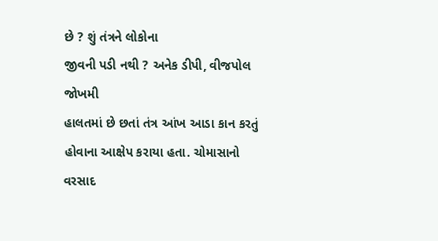છે ? શું તંત્રને લોકોના
જીવની પડી નથી ? અનેક ડીપી, વીજપોલ જોખમી
હાલતમાં છે છતાં તંત્ર આંખ આડા કાન કરતું હોવાના આક્ષેપ કરાયા હતા. ચોમાસાનો વરસાદ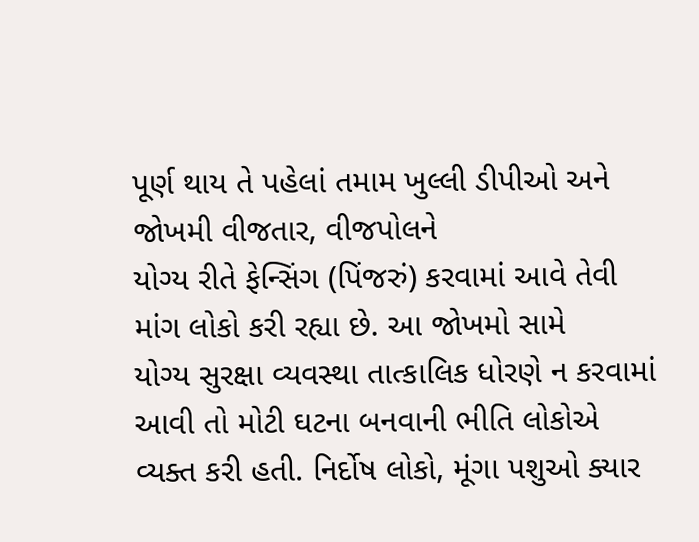પૂર્ણ થાય તે પહેલાં તમામ ખુલ્લી ડીપીઓ અને જોખમી વીજતાર, વીજપોલને
યોગ્ય રીતે ફેન્સિંગ (પિંજરું) કરવામાં આવે તેવી માંગ લોકો કરી રહ્યા છે. આ જોખમો સામે
યોગ્ય સુરક્ષા વ્યવસ્થા તાત્કાલિક ધોરણે ન કરવામાં આવી તો મોટી ઘટના બનવાની ભીતિ લોકોએ
વ્યક્ત કરી હતી. નિર્દોષ લોકો, મૂંગા પશુઓ ક્યાર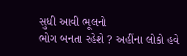સુધી આવી ભૂલનો
ભોગ બનતા રહેશે ? અહીંના લોકો હવે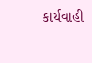કાર્યવાહી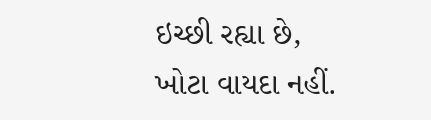ઇચ્છી રહ્યા છે,
ખોટા વાયદા નહીં.